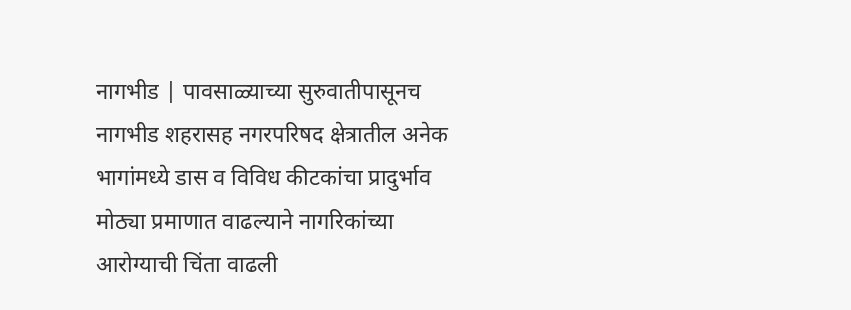नागभीड | पावसाळ्याच्या सुरुवातीपासूनच नागभीड शहरासह नगरपरिषद क्षेत्रातील अनेक भागांमध्ये डास व विविध कीटकांचा प्रादुर्भाव मोठ्या प्रमाणात वाढल्याने नागरिकांच्या आरोग्याची चिंता वाढली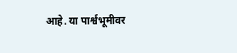आहे. या पार्श्वभूमीवर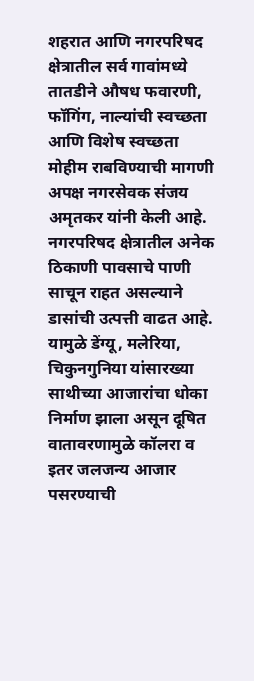शहरात आणि नगरपरिषद क्षेत्रातील सर्व गावांमध्ये तातडीने औषध फवारणी, फॉगिंग, नाल्यांची स्वच्छता आणि विशेष स्वच्छता मोहीम राबविण्याची मागणी अपक्ष नगरसेवक संजय अमृतकर यांनी केली आहे.
नगरपरिषद क्षेत्रातील अनेक ठिकाणी पावसाचे पाणी साचून राहत असल्याने डासांची उत्पत्ती वाढत आहे. यामुळे डेंग्यू, मलेरिया, चिकुनगुनिया यांसारख्या साथीच्या आजारांचा धोका निर्माण झाला असून दूषित वातावरणामुळे कॉलरा व इतर जलजन्य आजार पसरण्याची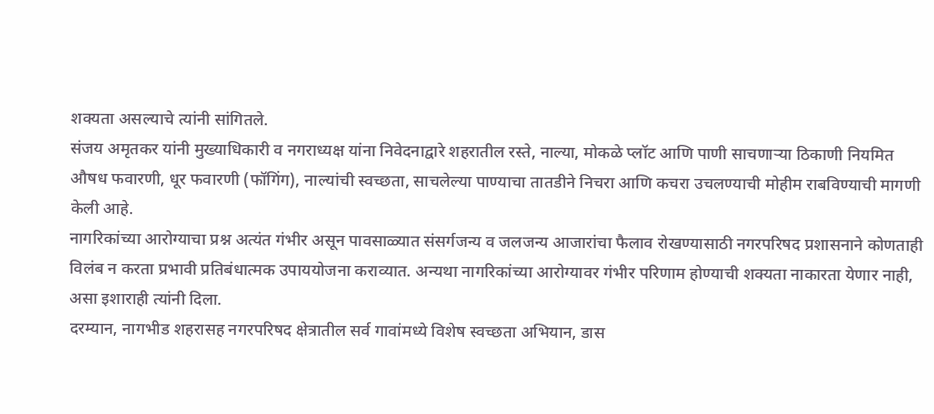शक्यता असल्याचे त्यांनी सांगितले.
संजय अमृतकर यांनी मुख्याधिकारी व नगराध्यक्ष यांना निवेदनाद्वारे शहरातील रस्ते, नाल्या, मोकळे प्लॉट आणि पाणी साचणाऱ्या ठिकाणी नियमित औषध फवारणी, धूर फवारणी (फॉगिंग), नाल्यांची स्वच्छता, साचलेल्या पाण्याचा तातडीने निचरा आणि कचरा उचलण्याची मोहीम राबविण्याची मागणी केली आहे.
नागरिकांच्या आरोग्याचा प्रश्न अत्यंत गंभीर असून पावसाळ्यात संसर्गजन्य व जलजन्य आजारांचा फैलाव रोखण्यासाठी नगरपरिषद प्रशासनाने कोणताही विलंब न करता प्रभावी प्रतिबंधात्मक उपाययोजना कराव्यात. अन्यथा नागरिकांच्या आरोग्यावर गंभीर परिणाम होण्याची शक्यता नाकारता येणार नाही, असा इशाराही त्यांनी दिला.
दरम्यान, नागभीड शहरासह नगरपरिषद क्षेत्रातील सर्व गावांमध्ये विशेष स्वच्छता अभियान, डास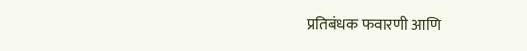प्रतिबंधक फवारणी आणि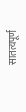सातत्यपूर्ण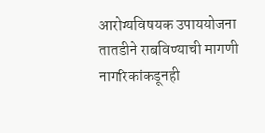आरोग्यविषयक उपाययोजना तातडीने राबविण्याची मागणी नागरिकांकडूनही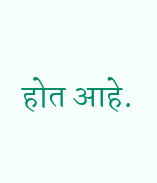होत आहे.